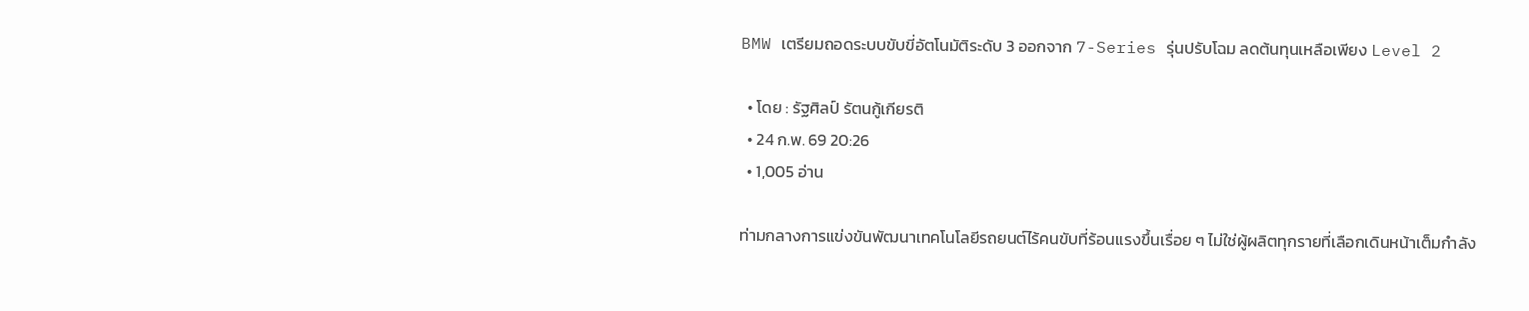BMW เตรียมถอดระบบขับขี่อัตโนมัติระดับ 3 ออกจาก 7-Series รุ่นปรับโฉม ลดต้นทุนเหลือเพียง Level 2

  • โดย : รัฐศิลป์ รัตนกู้เกียรติ
  • 24 ก.พ. 69 20:26
  • 1,005 อ่าน

ท่ามกลางการแข่งขันพัฒนาเทคโนโลยีรถยนต์ไร้คนขับที่ร้อนแรงขึ้นเรื่อย ๆ ไม่ใช่ผู้ผลิตทุกรายที่เลือกเดินหน้าเต็มกำลัง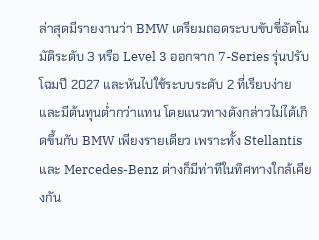ล่าสุดมีรายงานว่า BMW เตรียมถอดระบบขับขี่อัตโนมัติระดับ 3 หรือ Level 3 ออกจาก 7-Series รุ่นปรับโฉมปี 2027 และหันไปใช้ระบบระดับ 2 ที่เรียบง่ายและมีต้นทุนต่ำกว่าแทน โดยแนวทางดังกล่าวไม่ได้เกิดขึ้นกับ BMW เพียงรายเดียว เพราะทั้ง Stellantis และ Mercedes-Benz ต่างก็มีท่าทีในทิศทางใกล้เคียงกัน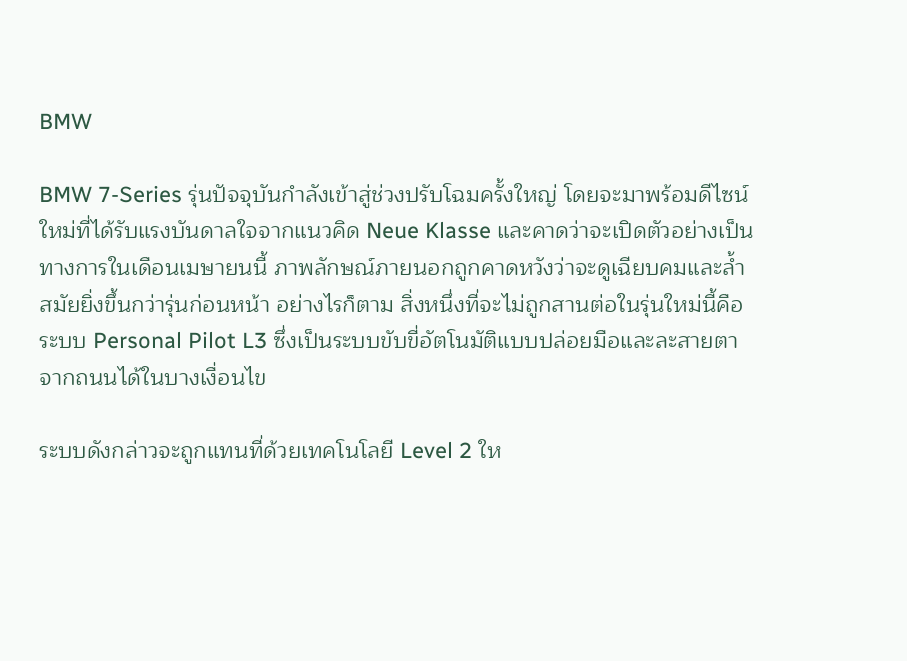BMW

BMW 7-Series รุ่นปัจจุบันกำลังเข้าสู่ช่วงปรับโฉมครั้งใหญ่ โดยจะมาพร้อมดีไซน์ใหม่ที่ได้รับแรงบันดาลใจจากแนวคิด Neue Klasse และคาดว่าจะเปิดตัวอย่างเป็นทางการในเดือนเมษายนนี้ ภาพลักษณ์ภายนอกถูกคาดหวังว่าจะดูเฉียบคมและล้ำสมัยยิ่งขึ้นกว่ารุ่นก่อนหน้า อย่างไรก็ตาม สิ่งหนึ่งที่จะไม่ถูกสานต่อในรุ่นใหม่นี้คือระบบ Personal Pilot L3 ซึ่งเป็นระบบขับขี่อัตโนมัติแบบปล่อยมือและละสายตาจากถนนได้ในบางเงื่อนไข

ระบบดังกล่าวจะถูกแทนที่ด้วยเทคโนโลยี Level 2 ให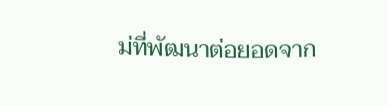ม่ที่พัฒนาต่อยอดจาก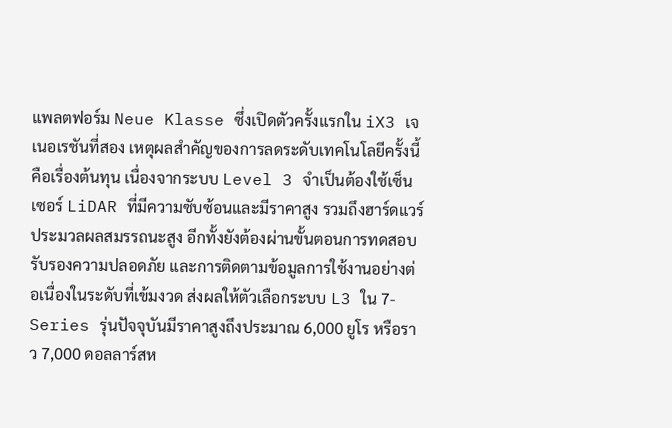แพลตฟอร์ม Neue Klasse ซึ่งเปิดตัวครั้งแรกใน iX3 เจเนอเรชันที่สอง เหตุผลสำคัญของการลดระดับเทคโนโลยีครั้งนี้คือเรื่องต้นทุน เนื่องจากระบบ Level 3 จำเป็นต้องใช้เซ็นเซอร์ LiDAR ที่มีความซับซ้อนและมีราคาสูง รวมถึงฮาร์ดแวร์ประมวลผลสมรรถนะสูง อีกทั้งยังต้องผ่านขั้นตอนการทดสอบ รับรองความปลอดภัย และการติดตามข้อมูลการใช้งานอย่างต่อเนื่องในระดับที่เข้มงวด ส่งผลให้ตัวเลือกระบบ L3 ใน 7-Series รุ่นปัจจุบันมีราคาสูงถึงประมาณ 6,000 ยูโร หรือราว 7,000 ดอลลาร์สห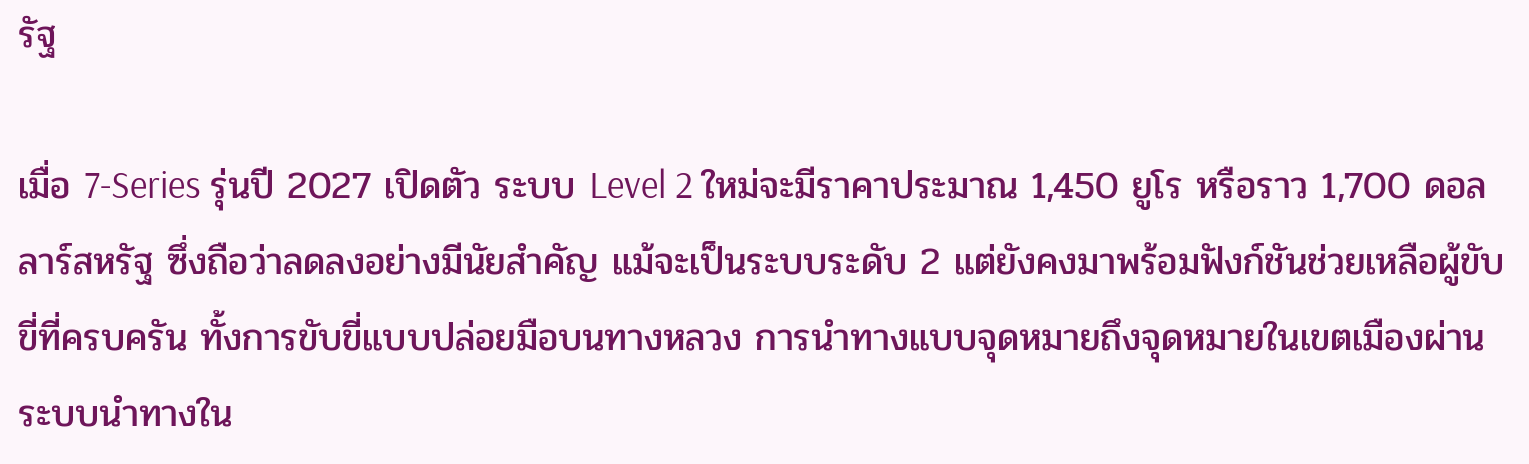รัฐ

เมื่อ 7-Series รุ่นปี 2027 เปิดตัว ระบบ Level 2 ใหม่จะมีราคาประมาณ 1,450 ยูโร หรือราว 1,700 ดอลลาร์สหรัฐ ซึ่งถือว่าลดลงอย่างมีนัยสำคัญ แม้จะเป็นระบบระดับ 2 แต่ยังคงมาพร้อมฟังก์ชันช่วยเหลือผู้ขับขี่ที่ครบครัน ทั้งการขับขี่แบบปล่อยมือบนทางหลวง การนำทางแบบจุดหมายถึงจุดหมายในเขตเมืองผ่านระบบนำทางใน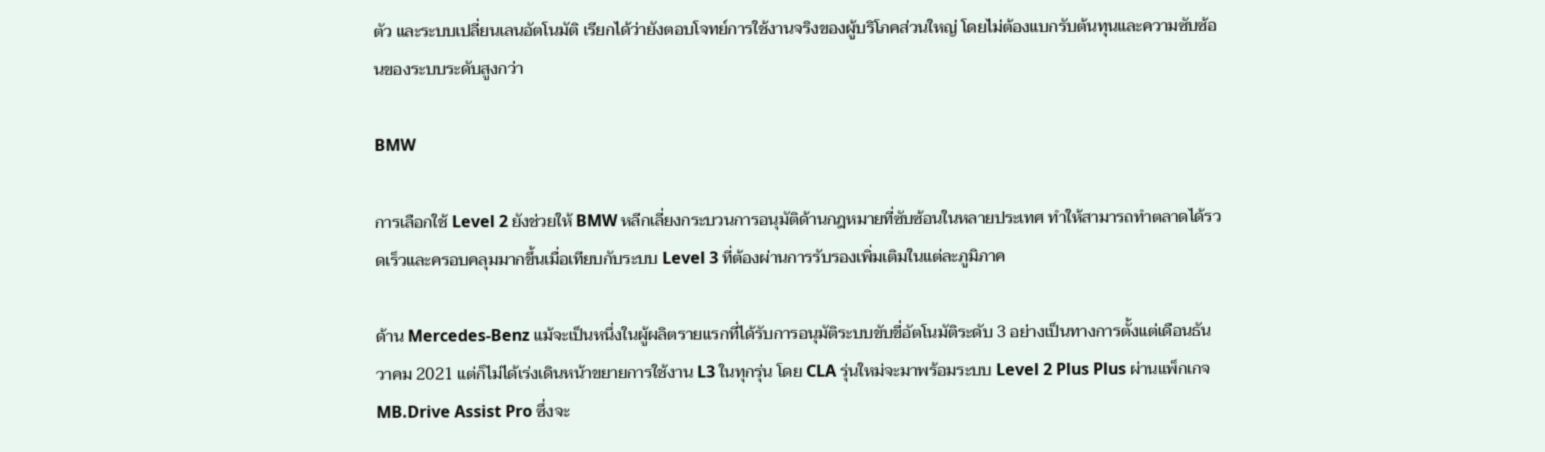ตัว และระบบเปลี่ยนเลนอัตโนมัติ เรียกได้ว่ายังตอบโจทย์การใช้งานจริงของผู้บริโภคส่วนใหญ่ โดยไม่ต้องแบกรับต้นทุนและความซับซ้อนของระบบระดับสูงกว่า

BMW

การเลือกใช้ Level 2 ยังช่วยให้ BMW หลีกเลี่ยงกระบวนการอนุมัติด้านกฎหมายที่ซับซ้อนในหลายประเทศ ทำให้สามารถทำตลาดได้รวดเร็วและครอบคลุมมากขึ้นเมื่อเทียบกับระบบ Level 3 ที่ต้องผ่านการรับรองเพิ่มเติมในแต่ละภูมิภาค

ด้าน Mercedes-Benz แม้จะเป็นหนึ่งในผู้ผลิตรายแรกที่ได้รับการอนุมัติระบบขับขี่อัตโนมัติระดับ 3 อย่างเป็นทางการตั้งแต่เดือนธันวาคม 2021 แต่ก็ไม่ได้เร่งเดินหน้าขยายการใช้งาน L3 ในทุกรุ่น โดย CLA รุ่นใหม่จะมาพร้อมระบบ Level 2 Plus Plus ผ่านแพ็กเกจ MB.Drive Assist Pro ซึ่งจะ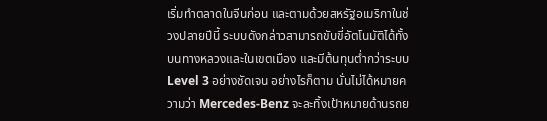เริ่มทำตลาดในจีนก่อน และตามด้วยสหรัฐอเมริกาในช่วงปลายปีนี้ ระบบดังกล่าวสามารถขับขี่อัตโนมัติได้ทั้งบนทางหลวงและในเขตเมือง และมีต้นทุนต่ำกว่าระบบ Level 3 อย่างชัดเจน อย่างไรก็ตาม นั่นไม่ได้หมายความว่า Mercedes-Benz จะละทิ้งเป้าหมายด้านรถย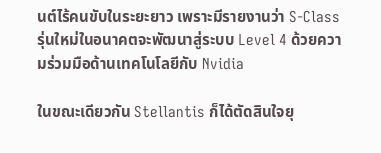นต์ไร้คนขับในระยะยาว เพราะมีรายงานว่า S-Class รุ่นใหม่ในอนาคตจะพัฒนาสู่ระบบ Level 4 ด้วยความร่วมมือด้านเทคโนโลยีกับ Nvidia

ในขณะเดียวกัน Stellantis ก็ได้ตัดสินใจยุ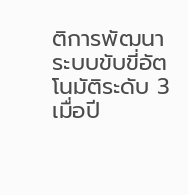ติการพัฒนาระบบขับขี่อัตโนมัติระดับ 3 เมื่อปี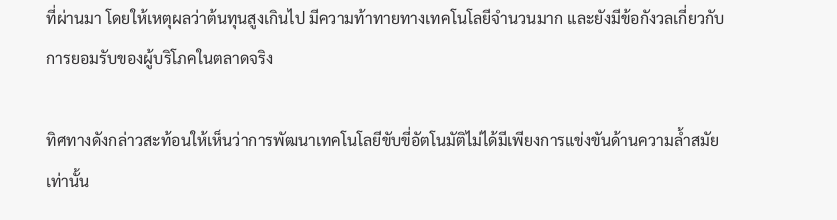ที่ผ่านมา โดยให้เหตุผลว่าต้นทุนสูงเกินไป มีความท้าทายทางเทคโนโลยีจำนวนมาก และยังมีข้อกังวลเกี่ยวกับการยอมรับของผู้บริโภคในตลาดจริง

ทิศทางดังกล่าวสะท้อนให้เห็นว่าการพัฒนาเทคโนโลยีขับขี่อัตโนมัติไม่ได้มีเพียงการแข่งขันด้านความล้ำสมัยเท่านั้น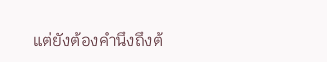แต่ยังต้องคำนึงถึงต้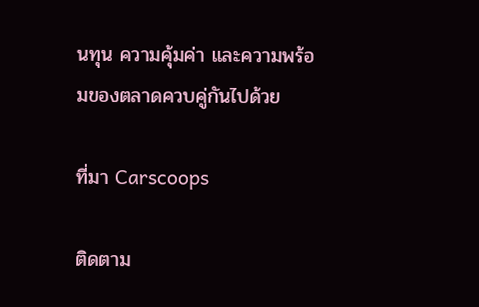นทุน ความคุ้มค่า และความพร้อมของตลาดควบคู่กันไปด้วย

ที่มา Carscoops

ติดตาม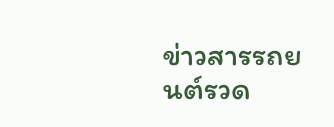ข่าวสารรถยนต์รวด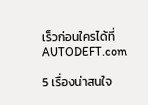เร็วก่อนใครได้ที่ AUTODEFT.com

5 เรื่องน่าสนใจ